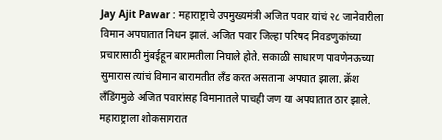Jay Ajit Pawar : महाराष्ट्राचे उपमुख्यमंत्री अजित पवार यांचं २८ जानेवारीला विमान अपघातात निधन झालं. अजित पवार जिल्हा परिषद निवडणुकांच्या प्रचारासाठी मुंबईहून बारामतीला निघाले होते. सकाळी साधारण पावणेनऊच्या सुमारास त्यांचं विमान बारामतीत लँड करत असताना अपघात झाला. क्रॅश लँडिंगमुळे अजित पवारांसह विमानातले पाचही जण या अपघातात ठार झाले. महाराष्ट्राला शोकसागरात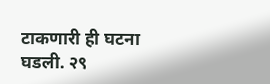टाकणारी ही घटना घडली. २९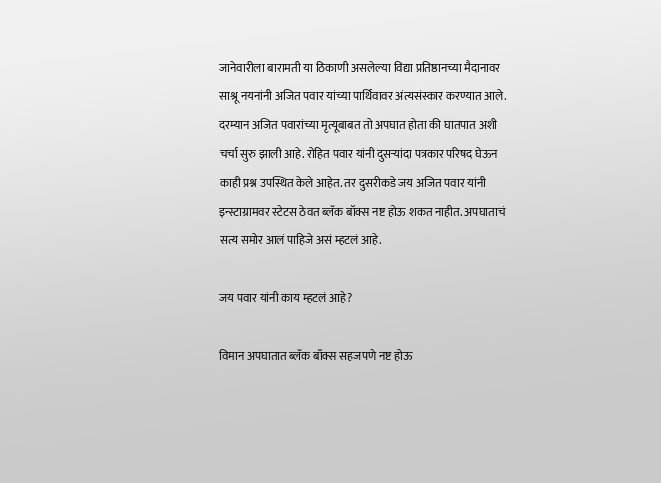जानेवारीला बारामती या ठिकाणी असलेल्या विद्या प्रतिष्ठानच्या मैदानावर साश्रू नयनांनी अजित पवार यांच्या पार्थिवावर अंत्यसंस्कार करण्यात आले. दरम्यान अजित पवारांच्या मृत्यूबाबत तो अपघात होता की घातपात अशी चर्चा सुरु झाली आहे. रोहित पवार यांनी दुसऱ्यांदा पत्रकार परिषद घेऊन काही प्रश्न उपस्थित केले आहेत. तर दुसरीकडे जय अजित पवार यांनी इन्स्टाग्रामवर स्टेटस ठेवत ब्लॅक बॉक्स नष्ट होऊ शकत नाहीत. अपघाताचं सत्य समोर आलं पाहिजे असं म्हटलं आहे.

जय पवार यांनी काय म्हटलं आहे?

विमान अपघातात ब्लॅक बॉक्स सहजपणे नष्ट होऊ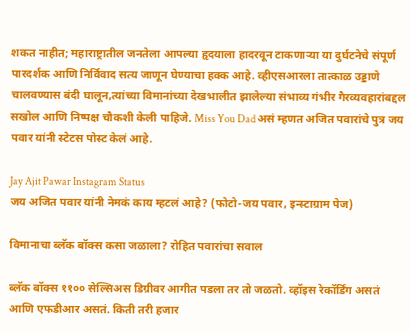शकत नाहीत; महाराष्ट्रातील जनतेला आपल्या हृदयाला हादरवून टाकणाऱ्या या दुर्घटनेचे संपूर्ण पारदर्शक आणि निर्विवाद सत्य जाणून घेण्याचा हक्क आहे. व्हीएसआरला तात्काळ उड्डाणे चालवण्यास बंदी घालून,त्यांच्या विमानांच्या देखभालीत झालेल्या संभाव्य गंभीर गैरव्यवहारांबद्दल सखोल आणि निष्पक्ष चौकशी केली पाहिजे. Miss You Dad असं म्हणत अजित पवारांचे पुत्र जय पवार यांनी स्टेटस पोस्ट केलं आहे.

Jay Ajit Pawar Instagram Status
जय अजित पवार यांनी नेमकं काय म्हटलं आहे? (फोटो-जय पवार, इन्स्टाग्राम पेज)

विमानाचा ब्लॅक बॉक्स कसा जळाला? रोहित पवारांचा सवाल

ब्लॅक बॉक्स ११०० सेल्सिअस डिग्रीवर आगीत पडला तर तो जळतो. व्हॉइस रेकॉर्डिंग असतं आणि एफडीआर असतं. किती तरी हजार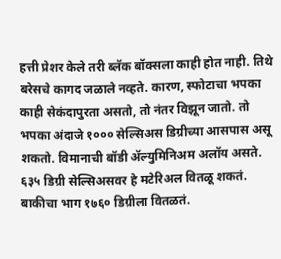हत्ती प्रेशर केले तरी ब्लॅक बॉक्सला काही होत नाही. तिथे बरेसचे कागद जळाले नव्हते. कारण, स्फोटाचा भपका काही सेकंदापुरता असतो, तो नंतर विझून जातो. तो भपका अंदाजे १००० सेल्सिअस डिग्रीच्या आसपास असू शकतो. विमानाची बॉडी ॲल्युमिनिअम अलॉय असते. ६३५ डिग्री सेल्सिअसवर हे मटेरिअल वितळू शकतं. बाकीचा भाग १७६० डिग्रीला वितळतं.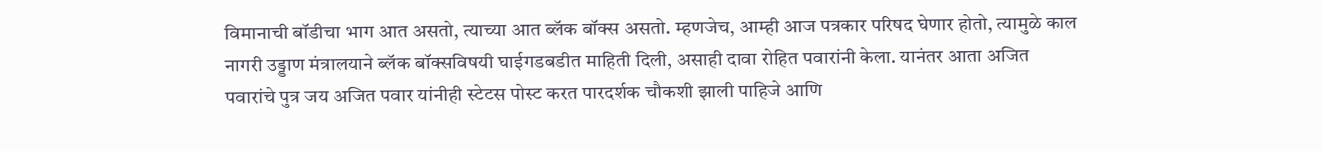विमानाची बॉडीचा भाग आत असतो, त्याच्या आत ब्लॅक बॉक्स असतो. म्हणजेच, आम्ही आज पत्रकार परिषद घेणार होतो, त्यामुळे काल नागरी उड्डाण मंत्रालयाने ब्लॅक बॉक्सविषयी घाईगडबडीत माहिती दिली, असाही दावा रोहित पवारांनी केला. यानंतर आता अजित पवारांचे पुत्र जय अजित पवार यांनीही स्टेटस पोस्ट करत पारदर्शक चौकशी झाली पाहिजे आणि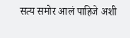सत्य समोर आलं पाहिजे अशी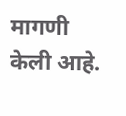मागणी केली आहे.